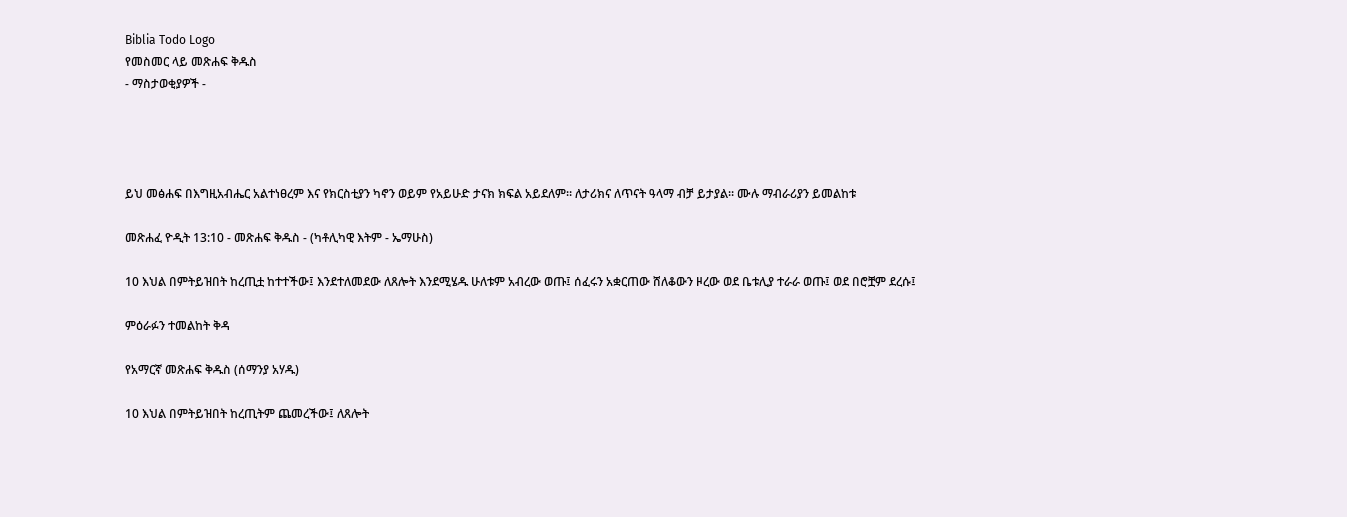Biblia Todo Logo
የመስመር ላይ መጽሐፍ ቅዱስ
- ማስታወቂያዎች -




ይህ መፅሐፍ በእግዚአብሔር አልተነፀረም እና የክርስቲያን ካኖን ወይም የአይሁድ ታናክ ክፍል አይደለም። ለታሪክና ለጥናት ዓላማ ብቻ ይታያል። ሙሉ ማብራሪያን ይመልከቱ

መጽሐፈ ዮዲት 13:10 - መጽሐፍ ቅዱስ - (ካቶሊካዊ እትም - ኤማሁስ)

10 እህል በምትይዝበት ከረጢቷ ከተተችው፤ እንደተለመደው ለጸሎት እንደሚሄዱ ሁለቱም አብረው ወጡ፤ ሰፈሩን አቋርጠው ሸለቆውን ዞረው ወደ ቤቱሊያ ተራራ ወጡ፤ ወደ በሮቿም ደረሱ፤

ምዕራፉን ተመልከት ቅዳ

የአማርኛ መጽሐፍ ቅዱስ (ሰማንያ አሃዱ)

10 እህል በምትይዝበት ከረጢትም ጨመረችው፤ ለጸሎት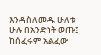እንዳስለመዱ ሁለቱ ሁሉ በአንድነት ወጡ፤ ከሰፈሩም አልፈው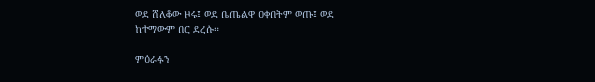ወደ ሸለቆው ዞሩ፤ ወደ ቤጤልዋ ዐቀበትም ወጡ፤ ወደ ከተማውም በር ደረሱ።

ምዕራፉን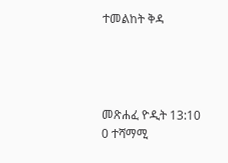ተመልከት ቅዳ




መጽሐፈ ዮዲት 13:10
0 ተሻማሚ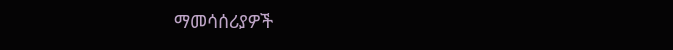ማመሳሰሪያዎች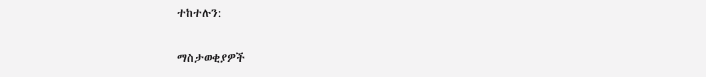ተከተሉን:

ማስታወቂያዎች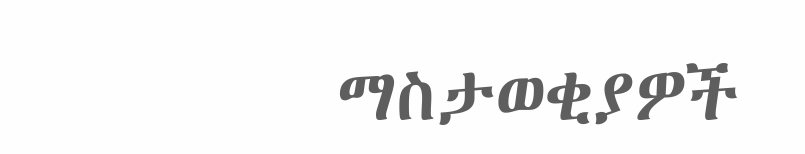ማስታወቂያዎች